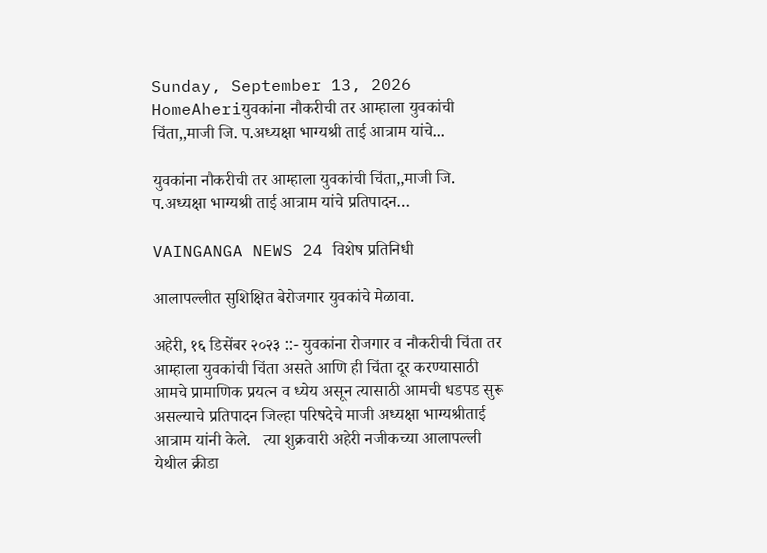Sunday, September 13, 2026
HomeAheriयुवकांना नौकरीची तर आम्हाला युवकांची चिंता,,माजी जि. प.अध्यक्षा भाग्यश्री ताई आत्राम यांचे...

युवकांना नौकरीची तर आम्हाला युवकांची चिंता,,माजी जि. प.अध्यक्षा भाग्यश्री ताई आत्राम यांचे प्रतिपादन…

VAINGANGA NEWS 24 विशेष प्रतिनिधी

आलापल्लीत सुशिक्षित बेरोजगार युवकांचे मेळावा.

अहेरी, १६ डिसेंबर २०२३ ::- युवकांना रोजगार व नौकरीची चिंता तर आम्हाला युवकांची चिंता असते आणि ही चिंता दूर करण्यासाठी आमचे प्रामाणिक प्रयत्न व ध्येय असून त्यासाठी आमची धडपड सुरू असल्याचे प्रतिपादन जिल्हा परिषदेचे माजी अध्यक्षा भाग्यश्रीताई आत्राम यांनी केले.   त्या शुक्रवारी अहेरी नजीकच्या आलापल्ली येथील क्रीडा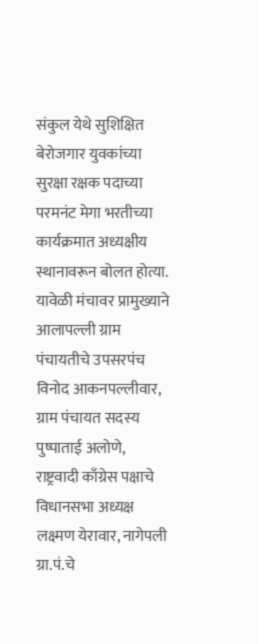संकुल येथे सुशिक्षित बेरोजगार युवकांच्या सुरक्षा रक्षक पदाच्या परमनंट मेगा भरतीच्या कार्यक्रमात अध्यक्षीय स्थानावरून बोलत होत्या.     यावेळी मंचावर प्रामुख्याने आलापल्ली ग्राम पंचायतीचे उपसरपंच विनोद आकनपल्लीवार, ग्राम पंचायत सदस्य पुष्पाताई अलोणे, राष्ट्रवादी काँग्रेस पक्षाचे विधानसभा अध्यक्ष लक्ष्मण येरावार, नागेपली ग्रा.पं.चे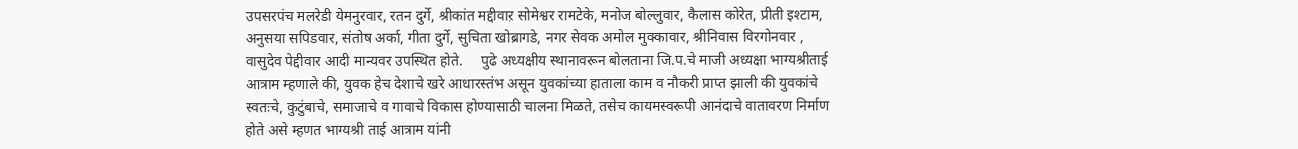उपसरपंच मलरेडी येमनुरवार, रतन दुर्गे, श्रीकांत मद्दीवाऱ सोमेश्वर रामटेके, मनोज बोल्लुवार, कैलास कोरेत, प्रीती इश्टाम, अनुसया सपिडवार, संतोष अर्का, गीता दुर्गे, सुचिता खोब्रागडे, नगर सेवक अमोल मुक्कावार, श्रीनिवास विरगोनवार , वासुदेव पेद्दीवार आदी मान्यवर उपस्थित होते.     पुढे अध्यक्षीय स्थानावरून बोलताना जि.प.चे माजी अध्यक्षा भाग्यश्रीताई आत्राम म्हणाले की, युवक हेच देशाचे खरे आधारस्तंभ असून युवकांच्या हाताला काम व नौकरी प्राप्त झाली की युवकांचे स्वतःचे, कुटुंबाचे, समाजाचे व गावाचे विकास होण्यासाठी चालना मिळते, तसेच कायमस्वरूपी आनंदाचे वातावरण निर्माण होते असे म्हणत भाग्यश्री ताई आत्राम यांनी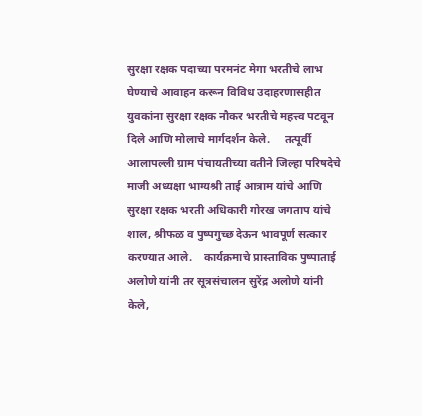सुरक्षा रक्षक पदाच्या परमनंट मेगा भरतीचे लाभ घेण्याचे आवाहन करून विविध उदाहरणासहीत युवकांना सुरक्षा रक्षक नौकर भरतीचे महत्त्व पटवून दिले आणि मोलाचे मार्गदर्शन केले.     तत्पूर्वी आलापल्ली ग्राम पंचायतीच्या वतीने जिल्हा परिषदेचे माजी अध्यक्षा भाग्यश्री ताई आत्राम यांचे आणि सुरक्षा रक्षक भरती अधिकारी गोरख जगताप यांचे शाल, श्रीफळ व पुष्पगुच्छ देऊन भावपूर्ण सत्कार करण्यात आले.    कार्यक्रमाचे प्रास्ताविक पुष्पाताई अलोणे यांनी तर सूत्रसंचालन सुरेंद्र अलोणे यांनी केले,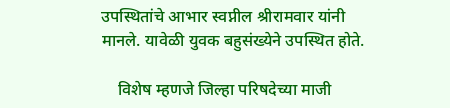उपस्थितांचे आभार स्वप्नील श्रीरामवार यांनी मानले. यावेळी युवक बहुसंख्येने उपस्थित होते.

    विशेष म्हणजे जिल्हा परिषदेच्या माजी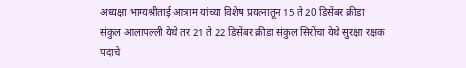अध्यक्षा भाग्यश्रीताई आत्राम यांच्या विशेष प्रयत्नातून 15 ते 20 डिसेंबर क्रीडा संकुल आलापल्ली येथे तर 21 ते 22 डिसेंबर क्रीडा संकुल सिरोंचा येथे सुरक्षा रक्षक पदाचे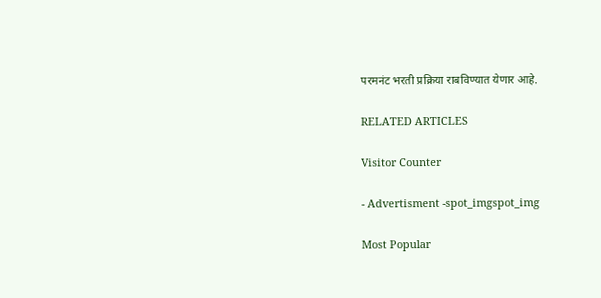परमनंट भरती प्रक्रिया राबविण्यात येणार आहे.

RELATED ARTICLES

Visitor Counter

- Advertisment -spot_imgspot_img

Most Popular